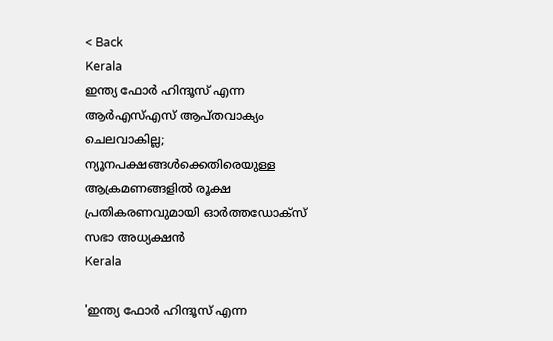< Back
Kerala
ഇന്ത്യ ഫോർ ഹിന്ദൂസ് എന്ന ആർഎസ്എസ് ആപ്തവാക്യം ചെലവാകില്ല; ന്യൂനപക്ഷങ്ങൾക്കെതിരെയുള്ള ആക്രമണങ്ങളിൽ രൂക്ഷ പ്രതികരണവുമായി ഓർത്തഡോക്‌സ് സഭാ അധ്യക്ഷൻ
Kerala

'ഇന്ത്യ ഫോർ ഹിന്ദൂസ് എന്ന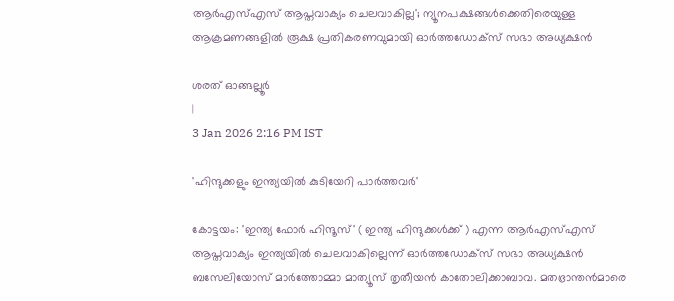ആർഎസ്എസ് ആപ്തവാക്യം ചെലവാകില്ല'; ന്യൂനപക്ഷങ്ങൾക്കെതിരെയുള്ള ആക്രമണങ്ങളിൽ രൂക്ഷ പ്രതികരണവുമായി ഓർത്തഡോക്‌സ് സഭാ അധ്യക്ഷൻ

ശരത് ഓങ്ങല്ലൂർ
|
3 Jan 2026 2:16 PM IST

'ഹിന്ദുക്കളും ഇന്ത്യയിൽ കുടിയേറി പാർത്തവർ'

കോട്ടയം: 'ഇന്ത്യ ഫോർ ഹിന്ദൂസ്' ( ഇന്ത്യ ഹിന്ദുക്കൾക്ക് ) എന്ന ആർഎസ്എസ് ആപ്തവാക്യം ഇന്ത്യയിൽ ചെലവാകില്ലെന്ന് ഓർത്തഡോക്‌സ് സഭാ അധ്യക്ഷൻ ബസേലിയോസ് മാർത്തോമ്മാ മാത്യൂസ് തൃതീയൻ കാതോലിക്കാബാവ. മതഭ്രാന്തൻമാരെ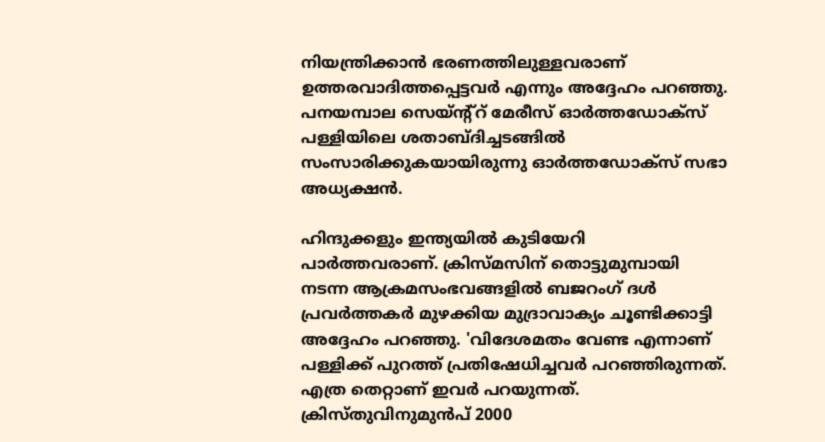നിയന്ത്രിക്കാൻ ഭരണത്തിലുള്ളവരാണ് ഉത്തരവാദിത്തപ്പെട്ടവർ എന്നും അദ്ദേഹം പറഞ്ഞു. പനയമ്പാല സെയ്ന്റ്‌റ് മേരീസ് ഓർത്തഡോക്‌സ് പള്ളിയിലെ ശതാബ്ദിച്ചടങ്ങിൽ സംസാരിക്കുകയായിരുന്നു ഓർത്തഡോക്‌സ് സഭാ അധ്യക്ഷൻ.

ഹിന്ദുക്കളും ഇന്ത്യയിൽ കുടിയേറി പാർത്തവരാണ്. ക്രിസ്മസിന് തൊട്ടുമുമ്പായി നടന്ന ആക്രമസംഭവങ്ങളിൽ ബജറംഗ് ദൾ പ്രവർത്തകർ മുഴക്കിയ മുദ്രാവാക്യം ചൂണ്ടിക്കാട്ടി അദ്ദേഹം പറഞ്ഞു. 'വിദേശമതം വേണ്ട എന്നാണ് പള്ളിക്ക് പുറത്ത് പ്രതിഷേധിച്ചവർ പറഞ്ഞിരുന്നത്. എത്ര തെറ്റാണ് ഇവർ പറയുന്നത്. ക്രിസ്തുവിനുമുൻപ് 2000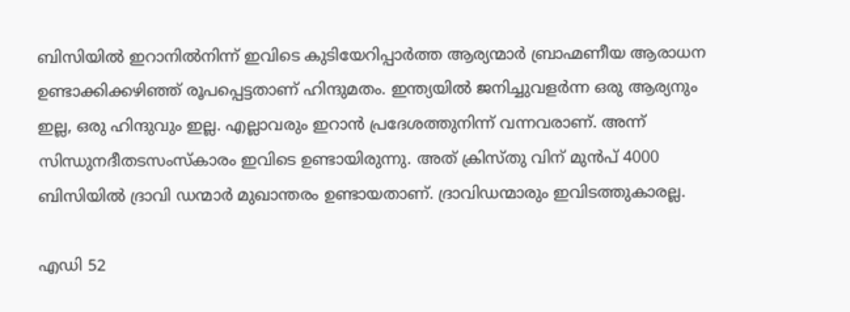ബിസിയിൽ ഇറാനിൽനിന്ന് ഇവിടെ കുടിയേറിപ്പാർത്ത ആര്യന്മാർ ബ്രാഹ്മണീയ ആരാധന ഉണ്ടാക്കിക്കഴിഞ്ഞ് രൂപപ്പെട്ടതാണ് ഹിന്ദുമതം. ഇന്ത്യയിൽ ജനിച്ചുവളർന്ന ഒരു ആര്യനും ഇല്ല, ഒരു ഹിന്ദുവും ഇല്ല. എല്ലാവരും ഇറാൻ പ്രദേശത്തുനിന്ന് വന്നവരാണ്. അന്ന് സിന്ധുനദീതടസംസ്‌കാരം ഇവിടെ ഉണ്ടായിരുന്നു. അത് ക്രിസ്തു വിന് മുൻപ് 4000 ബിസിയിൽ ദ്രാവി ഡന്മാർ മുഖാന്തരം ഉണ്ടായതാണ്. ദ്രാവിഡന്മാരും ഇവിടത്തുകാരല്ല.

എഡി 52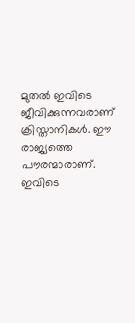മുതൽ ഇവിടെ ജീവിക്കുന്നവരാണ് ക്രിസ്താനികൾ. ഈ രാജ്യത്തെ പൗരന്മാരാണ്. ഇവിടെ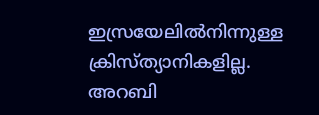ഇസ്രയേലിൽനിന്നുള്ള ക്രിസ്ത്യാനികളില്ല. അറബി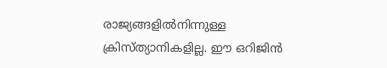രാജ്യങ്ങളിൽനിന്നുള്ള ക്രിസ്ത്യാനികളില്ല. ഈ ഒറിജിൻ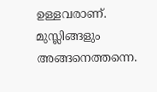ഉള്ളവരാണ്. മുസ്ലിങ്ങളും അങ്ങനെത്തന്നെ.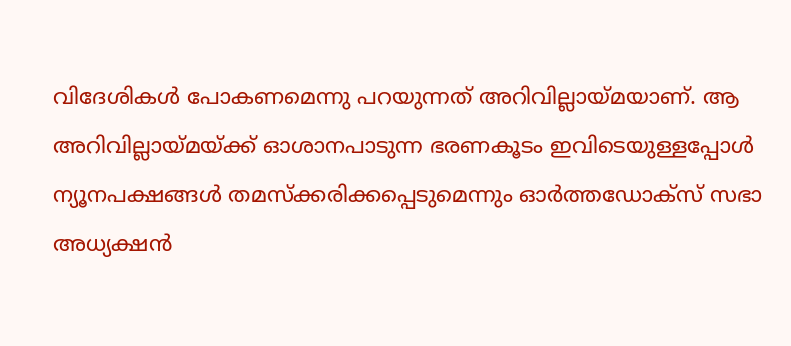വിദേശികൾ പോകണമെന്നു പറയുന്നത് അറിവില്ലായ്മയാണ്. ആ അറിവില്ലായ്മയ്ക്ക് ഓശാനപാടുന്ന ഭരണകൂടം ഇവിടെയുള്ളപ്പോൾ ന്യൂനപക്ഷങ്ങൾ തമസ്‌ക്കരിക്കപ്പെടുമെന്നും ഓർത്തഡോക്‌സ് സഭാ അധ്യക്ഷൻ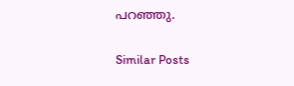പറഞ്ഞു.

Similar Posts